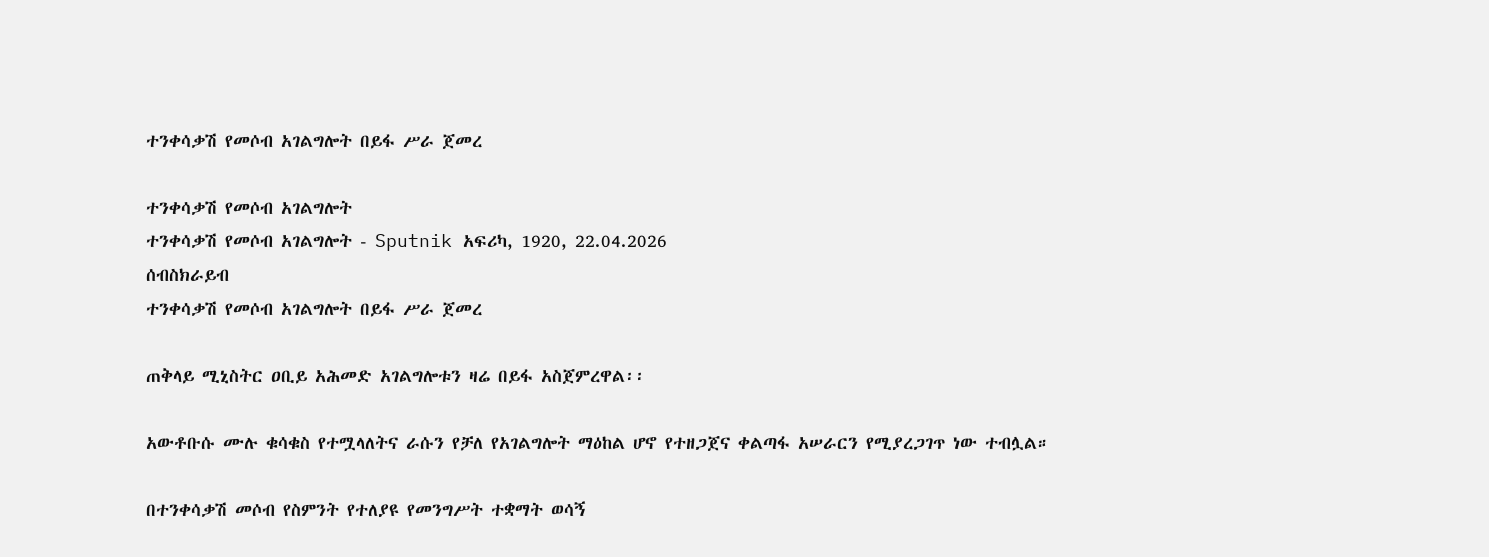ተንቀሳቃሽ የመሶብ አገልግሎት በይፋ ሥራ ጀመረ

ተንቀሳቃሽ የመሶብ አገልግሎት
ተንቀሳቃሽ የመሶብ አገልግሎት - Sputnik አፍሪካ, 1920, 22.04.2026
ሰብስክራይብ
ተንቀሳቃሽ የመሶብ አገልግሎት በይፋ ሥራ ጀመረ

ጠቅላይ ሚኒስትር ዐቢይ አሕመድ አገልግሎቱን ዛሬ በይፋ አስጀምረዋል፡፡

አውቶቡሱ ሙሉ ቁሳቁስ የተሟላለትና ራሱን የቻለ የአገልግሎት ማዕከል ሆኖ የተዘጋጀና ቀልጣፋ አሠራርን የሚያረጋገጥ ነው ተብሏል።

በተንቀሳቃሽ መሶብ የስምንት የተለያዩ የመንግሥት ተቋማት ወሳኝ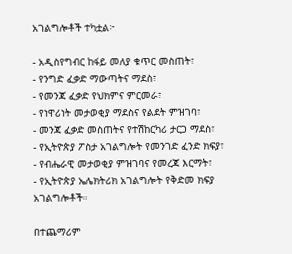አገልግሎቶች ተካቷል፦

- አዲስየግብር ከፋይ መለያ ቁጥር መስጠት፣
- የንግድ ፈቃድ ማውጣትና ማደስ፣
- የመንጃ ፈቃድ የህክምና ምርመራ፣
- የነዋሪነት መታወቂያ ማደስና የልደት ምዝገባ፣
- መንጃ ፈቃድ መስጠትና የተሽከርካሪ ታርጋ ማደስ፣
- የኢትዮጵያ ፖስታ አገልግሎት የመንገድ ፈንድ ክፍያ፣
- የብሔራዊ መታወቂያ ምዝገባና የመረጃ እርማት፣
- የኢትዮጵያ ኤሌክትሪክ አገልግሎት የቅድመ ክፍያ አገልግሎቶች።

በተጨማሪም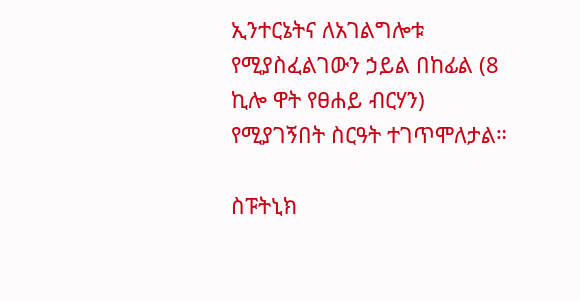ኢንተርኔትና ለአገልግሎቱ የሚያስፈልገውን ኃይል በከፊል (8 ኪሎ ዋት የፀሐይ ብርሃን) የሚያገኝበት ስርዓት ተገጥሞለታል።

ስፑትኒክ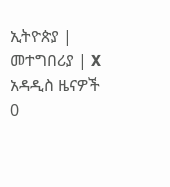ኢትዮጵያ | መተግበሪያ | X
አዳዲስ ዜናዎች
0